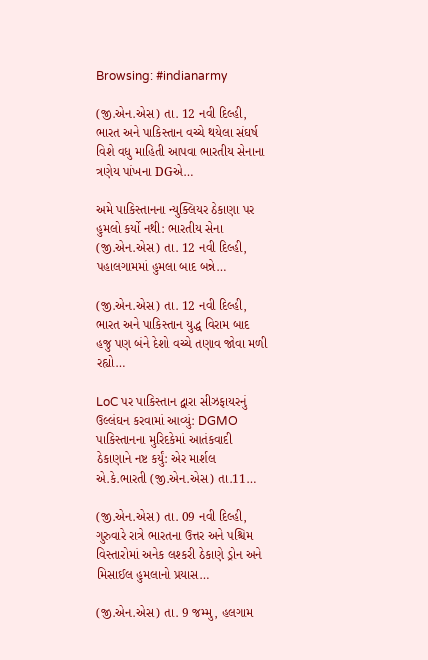Browsing: #indianarmy

(જી.એન.એસ) તા. 12 નવી દિલ્હી, ભારત અને પાકિસ્તાન વચ્ચે થયેલા સંઘર્ષ વિશે વધુ માહિતી આપવા ભારતીય સેનાના ત્રણેય પાંખના DGએ…

અમે પાકિસ્તાનના ન્યુક્લિયર ઠેકાણા પર હુમલો કર્યો નથી: ભારતીય સેના   (જી.એન.એસ) તા. 12 નવી દિલ્હી, પહાલગામમાં હુમલા બાદ બન્ને…

(જી.એન.એસ) તા. 12 નવી દિલ્હી, ભારત અને પાકિસ્તાન યુદ્ધ વિરામ બાદ હજુ પણ બંને દેશો વચ્ચે તણાવ જોવા મળી રહ્યો…

LoC પર પાકિસ્તાન દ્વારા સીઝફાયરનું ઉલ્લંઘન કરવામાં આવ્યું: DGMO પાકિસ્તાનના મુરિદકેમાં આતંકવાદી ઠેકાણાને નષ્ટ કર્યું: એર માર્શલ એ.કે.ભારતી (જી.એન.એસ) તા.11…

(જી.એન.એસ) તા. 09 નવી દિલ્હી, ગુરુવારે રાત્રે ભારતના ઉત્તર અને પશ્ચિમ વિસ્તારોમાં અનેક લશ્કરી ઠેકાણે ડ્રોન અને મિસાઈલ હુમલાનો પ્રયાસ…

(જી.એન.એસ) તા. 9 જમ્મુ, હલગામ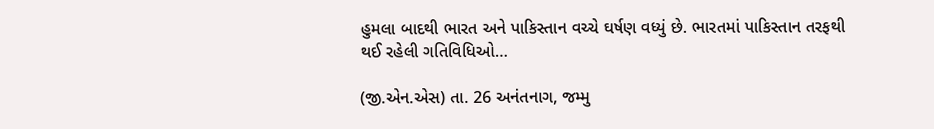હુમલા બાદથી ભારત અને પાકિસ્તાન વચ્ચે ઘર્ષણ વધ્યું છે. ભારતમાં પાકિસ્તાન તરફથી થઈ રહેલી ગતિવિધિઓ…

(જી.એન.એસ) તા. 26 અનંતનાગ, જમ્મુ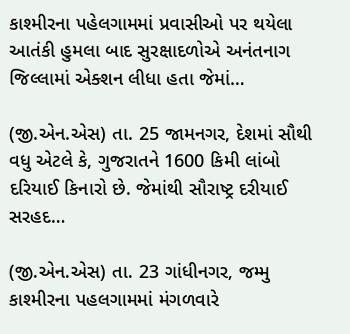કાશ્મીરના પહેલગામમાં પ્રવાસીઓ પર થયેલા આતંકી હુમલા બાદ સુરક્ષાદળોએ અનંતનાગ જિલ્લામાં એક્શન લીધા હતા જેમાં…

(જી.એન.એસ) તા. 25 જામનગર, દેશમાં સૌથી વધુ એટલે કે, ગુજરાતને 1600 કિમી લાંબો દરિયાઈ કિનારો છે. જેમાંથી સૌરાષ્ટ્ર દરીયાઈ સરહદ…

(જી.એન.એસ) તા. 23 ગાંધીનગર, જમ્મુ કાશ્મીરના પહલગામમાં મંગળવારે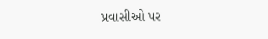પ્રવાસીઓ પર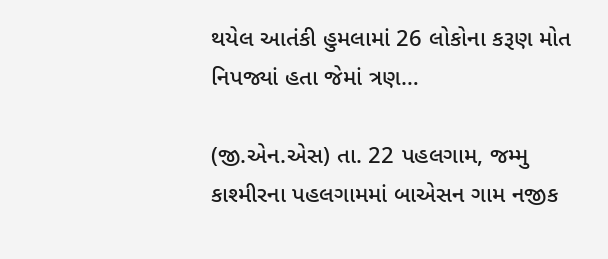થયેલ આતંકી હુમલામાં 26 લોકોના કરૂણ મોત નિપજ્યાં હતા જેમાં ત્રણ…

(જી.એન.એસ) તા. 22 પહલગામ, જમ્મુ કાશ્મીરના પહલગામમાં બાએસન ગામ નજીક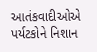આતંકવાદીઓએ પર્યટકોને નિશાન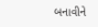બનાવીને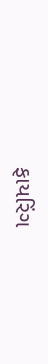ફાયરિંગ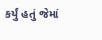કર્યું હતું જેમાં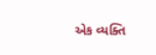એક વ્યક્તિ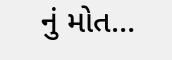નું મોત…